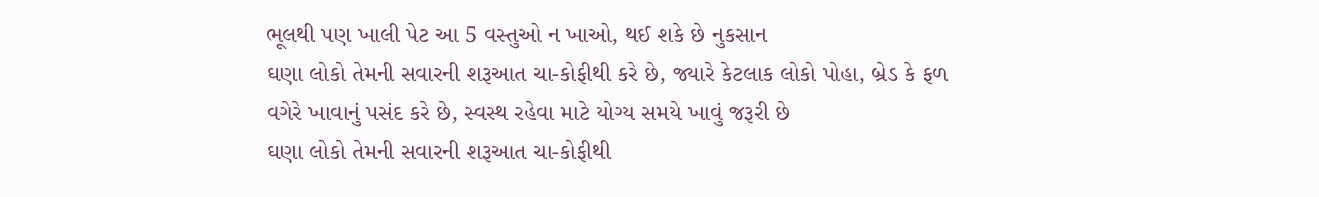ભૂલથી પણ ખાલી પેટ આ 5 વસ્તુઓ ન ખાઓ, થઈ શકે છે નુકસાન
ઘણા લોકો તેમની સવારની શરૂઆત ચા-કોફીથી કરે છે, જ્યારે કેટલાક લોકો પોહા, બ્રેડ કે ફળ વગેરે ખાવાનું પસંદ કરે છે, સ્વસ્થ રહેવા માટે યોગ્ય સમયે ખાવું જરૂરી છે
ઘણા લોકો તેમની સવારની શરૂઆત ચા-કોફીથી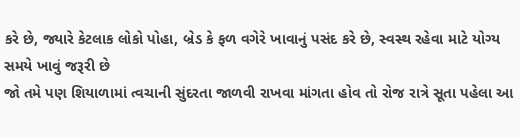કરે છે, જ્યારે કેટલાક લોકો પોહા, બ્રેડ કે ફળ વગેરે ખાવાનું પસંદ કરે છે, સ્વસ્થ રહેવા માટે યોગ્ય સમયે ખાવું જરૂરી છે
જો તમે પણ શિયાળામાં ત્વચાની સુંદરતા જાળવી રાખવા માંગતા હોવ તો રોજ રાત્રે સૂતા પહેલા આ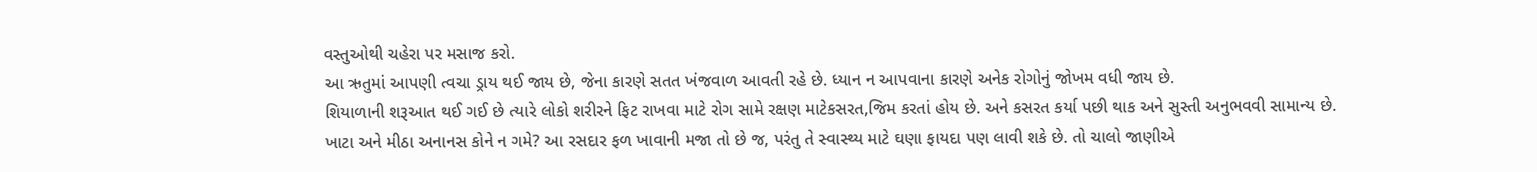વસ્તુઓથી ચહેરા પર મસાજ કરો.
આ ઋતુમાં આપણી ત્વચા ડ્રાય થઈ જાય છે, જેના કારણે સતત ખંજવાળ આવતી રહે છે. ધ્યાન ન આપવાના કારણે અનેક રોગોનું જોખમ વધી જાય છે.
શિયાળાની શરૂઆત થઈ ગઈ છે ત્યારે લોકો શરીરને ફિટ રાખવા માટે રોગ સામે રક્ષણ માટેકસરત,જિમ કરતાં હોય છે. અને કસરત કર્યા પછી થાક અને સુસ્તી અનુભવવી સામાન્ય છે.
ખાટા અને મીઠા અનાનસ કોને ન ગમે? આ રસદાર ફળ ખાવાની મજા તો છે જ, પરંતુ તે સ્વાસ્થ્ય માટે ઘણા ફાયદા પણ લાવી શકે છે. તો ચાલો જાણીએ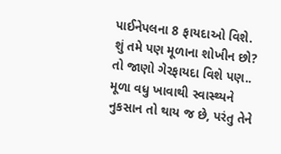પાઈનેપલના 8 ફાયદાઓ વિશે.
શું તમે પણ મૂળાના શોખીન છો? તો જાણો ગેરફાયદા વિશે પણ.. મૂળા વધુ ખાવાથી સ્વાસ્થ્યને નુકસાન તો થાય જ છે, પરંતુ તેને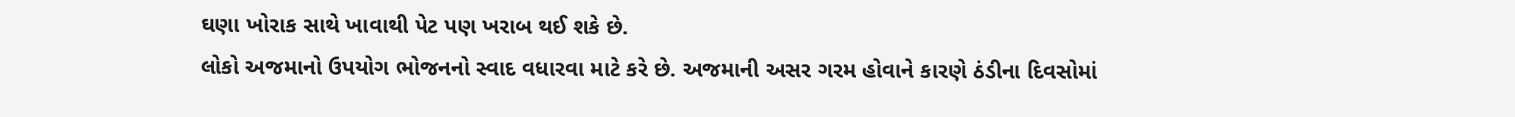ઘણા ખોરાક સાથે ખાવાથી પેટ પણ ખરાબ થઈ શકે છે.
લોકો અજમાનો ઉપયોગ ભોજનનો સ્વાદ વધારવા માટે કરે છે. અજમાની અસર ગરમ હોવાને કારણે ઠંડીના દિવસોમાં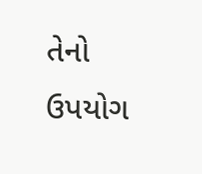તેનો ઉપયોગ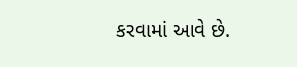કરવામાં આવે છે.